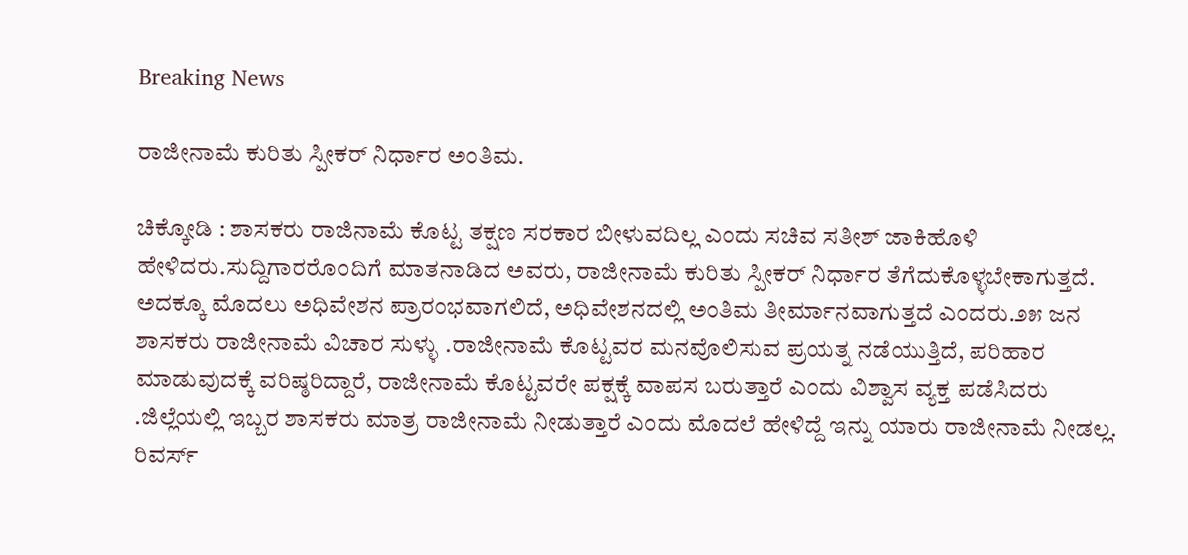Breaking News

ರಾಜೀನಾಮೆ ಕುರಿತು ಸ್ಪೀಕರ್ ನಿರ್ಧಾರ ಅಂತಿಮ.

ಚಿಕ್ಕೋಡಿ : ಶಾಸಕರು ರಾಜಿನಾಮೆ ಕೊಟ್ಟ ತಕ್ಷಣ ಸರಕಾರ ಬೀಳುವದಿಲ್ಲ ಎಂದು ಸಚಿವ ಸತೀಶ್ ಜಾಕಿಹೊಳಿ ಹೇಳಿದರು.ಸುದ್ದಿಗಾರರೊಂದಿಗೆ ಮಾತನಾಡಿದ ಅವರು, ರಾಜೀನಾಮೆ ಕುರಿತು ಸ್ಪೀಕರ್ ನಿರ್ಧಾರ ತೆಗೆದುಕೊಳ್ಳಬೇಕಾಗುತ್ತದೆ. ಅದಕ್ಕೂ ಮೊದಲು ಅಧಿವೇಶನ ಪ್ರಾರಂಭವಾಗಲಿದೆ, ಅಧಿವೇಶನದಲ್ಲಿ ಅಂತಿಮ ತೀರ್ಮಾನವಾಗುತ್ತದೆ ಎಂದರು.೨೫ ಜನ ಶಾಸಕರು ರಾಜೀನಾಮೆ ವಿಚಾರ ಸುಳ್ಳು .ರಾಜೀನಾಮೆ ಕೊಟ್ಟವರ ಮನವೊಲಿಸುವ ಪ್ರಯತ್ನ ನಡೆಯುತ್ತಿದೆ, ಪರಿಹಾರ ಮಾಡುವುದಕ್ಕೆ ವರಿಷ್ಠರಿದ್ದಾರೆ, ರಾಜೀನಾಮೆ ಕೊಟ್ಟವರೇ ಪಕ್ಷಕ್ಕೆ ವಾಪಸ ಬರುತ್ತಾರೆ ಎಂದು ವಿಶ್ವಾಸ ವ್ಯಕ್ತ ಪಡೆಸಿದರು .ಜಿಲ್ಲೆಯಲ್ಲಿ ಇಬ್ಬರ ಶಾಸಕರು ಮಾತ್ರ ರಾಜೀನಾಮೆ ನೀಡುತ್ತಾರೆ ಎಂದು ಮೊದಲೆ ಹೇಳಿದ್ದೆ ಇನ್ನು ಯಾರು ರಾಜೀನಾಮೆ ನೀಡಲ್ಲ. ರಿವರ್ಸ್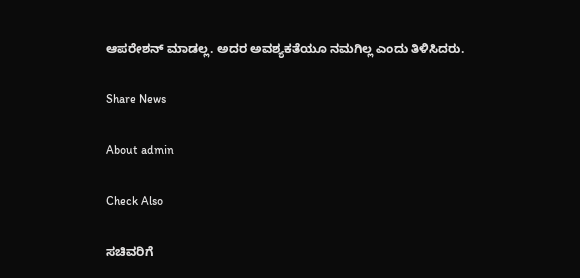ಆಪರೇಶನ್ ಮಾಡಲ್ಲ. ಅದರ ಅವಶ್ಯಕತೆಯೂ ನಮಗಿಲ್ಲ ಎಂದು ತಿಳಿಸಿದರು.

Share News

About admin

Check Also

ಸಚಿವರಿಗೆ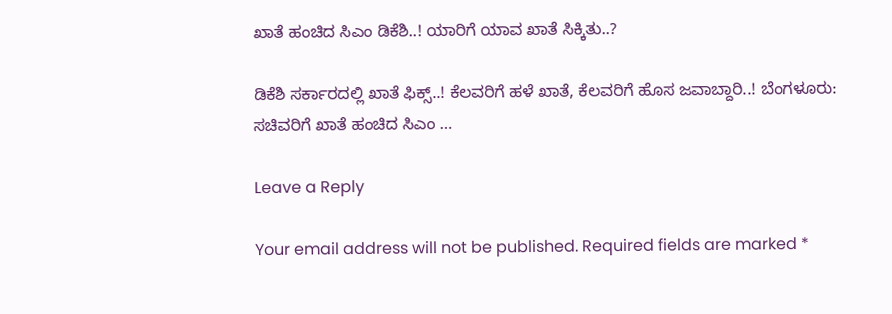ಖಾತೆ ಹಂಚಿದ ಸಿಎಂ ಡಿಕೆಶಿ..! ಯಾರಿಗೆ ಯಾವ ಖಾತೆ ಸಿಕ್ಕಿತು..?

ಡಿಕೆಶಿ ಸರ್ಕಾರದಲ್ಲಿ ಖಾತೆ ಫಿಕ್ಸ್..! ಕೆಲವರಿಗೆ ಹಳೆ ಖಾತೆ, ಕೆಲವರಿಗೆ ಹೊಸ ಜವಾಬ್ದಾರಿ..! ಬೆಂಗಳೂರು: ಸಚಿವರಿಗೆ ಖಾತೆ ಹಂಚಿದ ಸಿಎಂ …

Leave a Reply

Your email address will not be published. Required fields are marked *